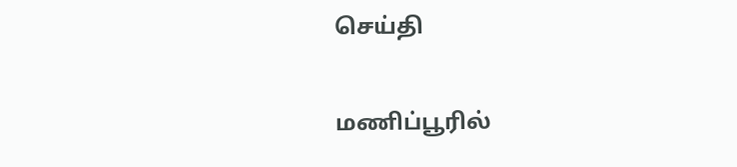செய்தி

மணிப்பூரில்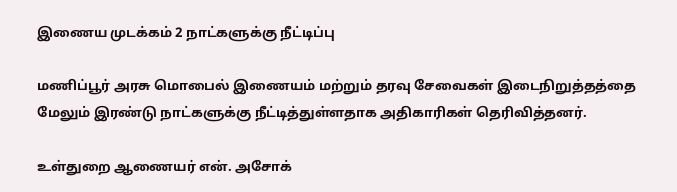இணைய முடக்கம் 2 நாட்களுக்கு நீட்டிப்பு

மணிப்பூர் அரசு மொபைல் இணையம் மற்றும் தரவு சேவைகள் இடைநிறுத்தத்தை மேலும் இரண்டு நாட்களுக்கு நீட்டித்துள்ளதாக அதிகாரிகள் தெரிவித்தனர்.

உள்துறை ஆணையர் என். அசோக்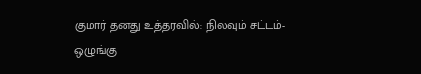குமார் தனது உத்தரவில்: நிலவும் சட்டம்-ஒழுங்கு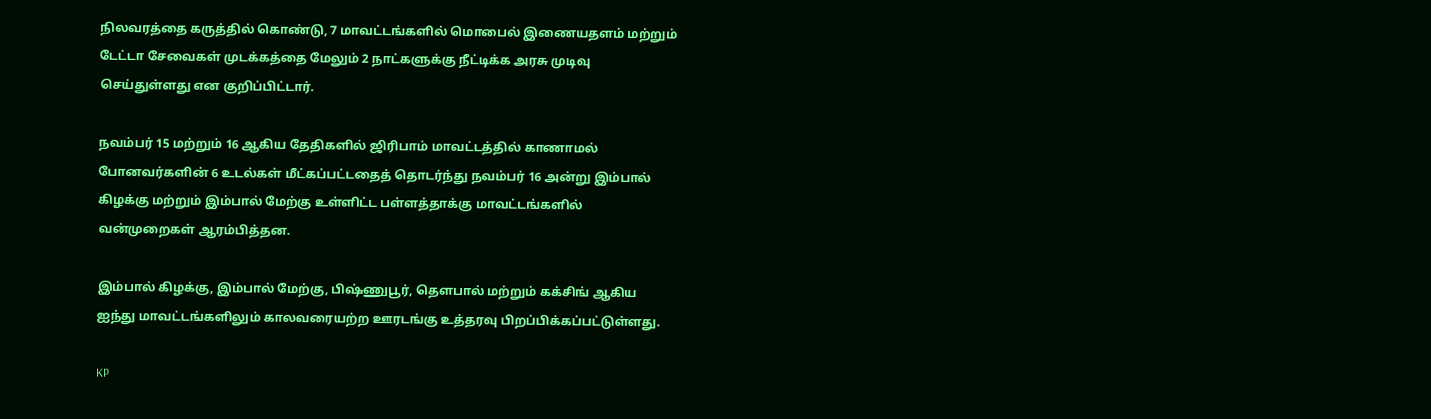நிலவரத்தை கருத்தில் கொண்டு, 7 மாவட்டங்களில் மொபைல் இணையதளம் மற்றும் டேட்டா சேவைகள் முடக்கத்தை மேலும் 2 நாட்களுக்கு நீட்டிக்க அரசு முடிவு செய்துள்ளது என குறிப்பிட்டார்.

நவம்பர் 15 மற்றும் 16 ஆகிய தேதிகளில் ஜிரிபாம் மாவட்டத்தில் காணாமல் போனவர்களின் 6 உடல்கள் மீட்கப்பட்டதைத் தொடர்ந்து நவம்பர் 16 அன்று இம்பால் கிழக்கு மற்றும் இம்பால் மேற்கு உள்ளிட்ட பள்ளத்தாக்கு மாவட்டங்களில் வன்முறைகள் ஆரம்பித்தன.

இம்பால் கிழக்கு, இம்பால் மேற்கு, பிஷ்ணுபூர், தௌபால் மற்றும் கக்சிங் ஆகிய ஐந்து மாவட்டங்களிலும் காலவரையற்ற ஊரடங்கு உத்தரவு பிறப்பிக்கப்பட்டுள்ளது.

KP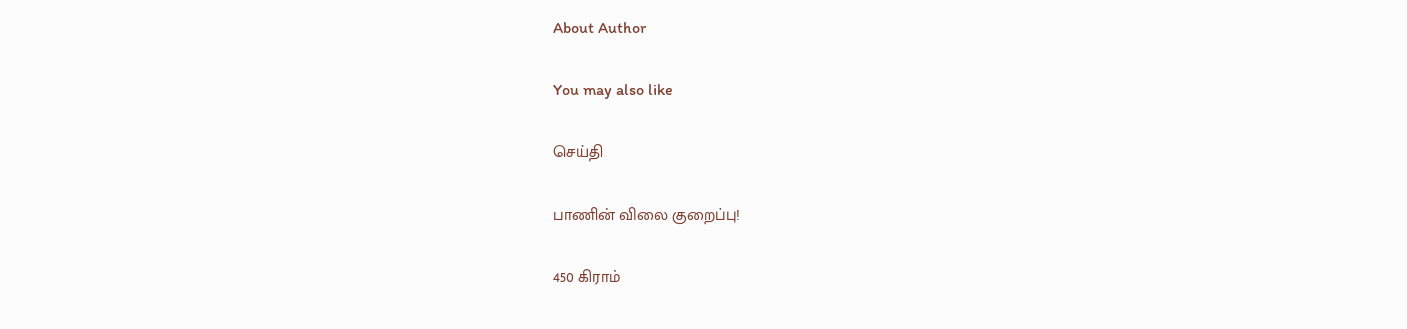About Author

You may also like

செய்தி

பாணின் விலை குறைப்பு!

450 கிராம்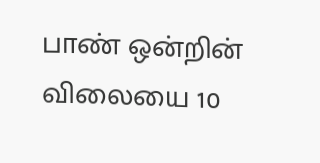பாண் ஒன்றின் விலையை 10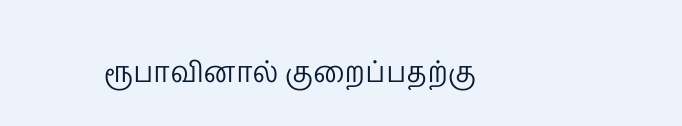ரூபாவினால் குறைப்பதற்கு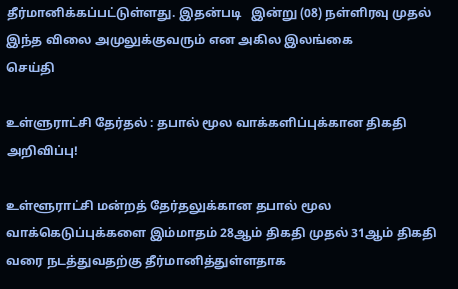தீர்மானிக்கப்பட்டுள்ளது. இதன்படி   இன்று (08) நள்ளிரவு முதல் இந்த விலை அமுலுக்குவரும் என அகில இலங்கை
செய்தி

உள்ளுராட்சி தேர்தல் : தபால் மூல வாக்களிப்புக்கான திகதி அறிவிப்பு!

உள்ளூராட்சி மன்றத் தேர்தலுக்கான தபால் மூல வாக்கெடுப்புக்களை இம்மாதம் 28ஆம் திகதி முதல் 31ஆம் திகதி வரை நடத்துவதற்கு தீர்மானித்துள்ளதாக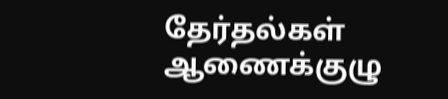தேர்தல்கள் ஆணைக்குழு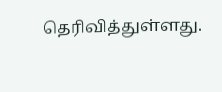தெரிவித்துள்ளது.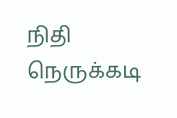நிதி நெருக்கடி